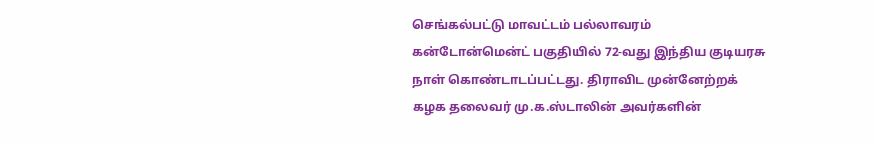செங்கல்பட்டு மாவட்டம் பல்லாவரம் கன்டோன்மென்ட் பகுதியில் 72-வது இந்திய குடியரசு நாள் கொண்டாடப்பட்டது. திராவிட முன்னேற்றக் கழக தலைவர் மு.க.ஸ்டாலின் அவர்களின்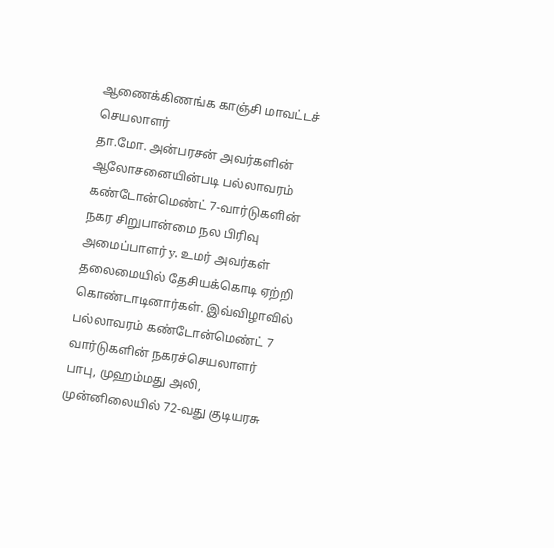ஆணைக்கிணங்க காஞ்சி மாவட்டச் செயலாளர்
தா.மோ. அன்பரசன் அவர்களின் ஆலோசனையின்படி பல்லாவரம் கண்டோன்மெண்ட் 7-வார்டுகளின் நகர சிறுபான்மை நல பிரிவு அமைப்பாளர் y. உமர் அவர்கள் தலைமையில் தேசியக்கொடி ஏற்றி கொண்டாடினார்கள். இவ்விழாவில் பல்லாவரம் கண்டோன்மெண்ட் 7 வார்டுகளின் நகரச்செயலாளர் பாபு, முஹம்மது அலி, முன்னிலையில் 72-வது குடியரசு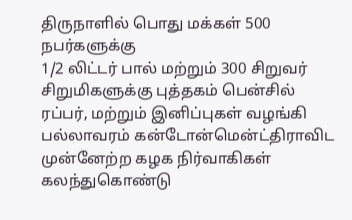திருநாளில் பொது மக்கள் 500 நபர்களுக்கு
1/2 லிட்டர் பால் மற்றும் 300 சிறுவர் சிறுமிகளுக்கு புத்தகம் பென்சில் ரப்பர், மற்றும் இனிப்புகள் வழங்கி பல்லாவரம் கன்டோன்மென்ட்திராவிட முன்னேற்ற கழக நிர்வாகிகள் கலந்துகொண்டு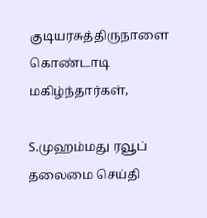குடியரசுத்திருநாளை கொண்டாடி மகிழ்ந்தார்கள்,

S.முஹம்மது ரவூப்
தலைமை செய்தி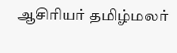ஆசிரியர் தமிழ்மலர்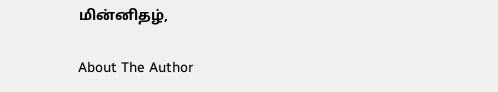மின்னிதழ்,

About The Author